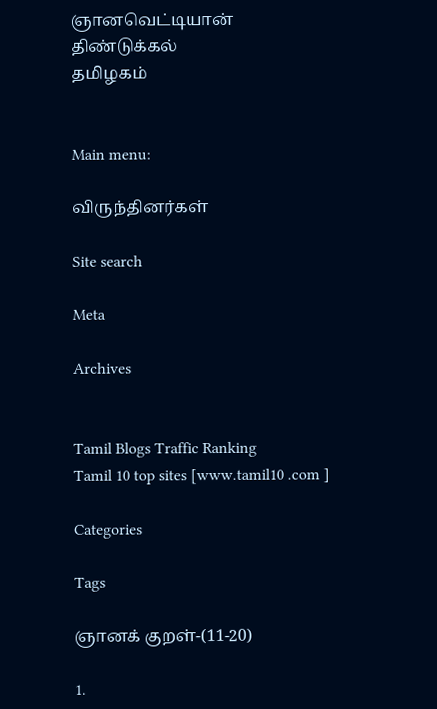ஞானவெட்டியான்
திண்டுக்கல்
தமிழகம்


Main menu:

விருந்தினர்கள்

Site search

Meta

Archives


Tamil Blogs Traffic Ranking
Tamil 10 top sites [www.tamil10 .com ]

Categories

Tags

ஞானக் குறள்-(11-20)

1.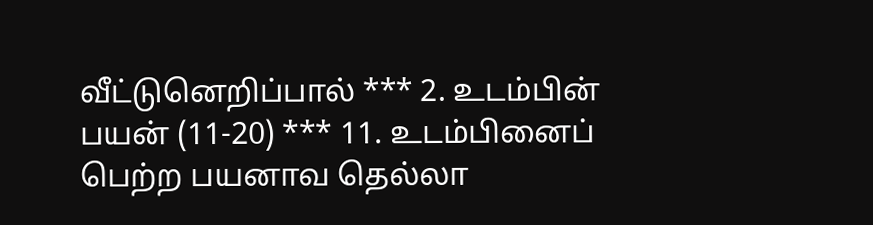வீட்டுனெறிப்பால் *** 2. உடம்பின் பயன் (11-20) *** 11. உடம்பினைப் பெற்ற பயனாவ தெல்லா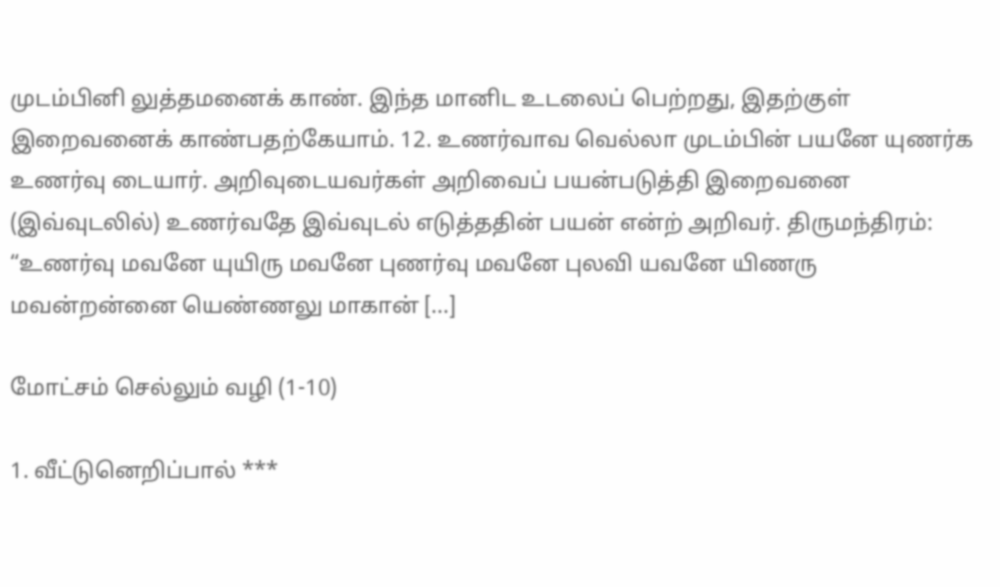முடம்பினி லுத்தமனைக் காண். இந்த மானிட உடலைப் பெற்றது, இதற்குள் இறைவனைக் காண்பதற்கேயாம். 12. உணர்வாவ வெல்லா முடம்பின் பயனே யுணர்க உணர்வு டையார். அறிவுடையவர்கள் அறிவைப் பயன்படுத்தி இறைவனை (இவ்வுடலில்) உணர்வதே இவ்வுடல் எடுத்ததின் பயன் என்ற் அறிவர். திருமந்திரம்: “உணர்வு மவனே யுயிரு மவனே புணர்வு மவனே புலவி யவனே யிணரு மவன்றன்னை யெண்ணலு மாகான் [...]

மோட்சம் செல்லும் வழி (1-10)

1. வீட்டுனெறிப்பால் ***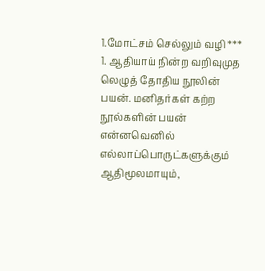1.மோட்சம் செல்லும் வழி *** 1. ஆதியாய் நின்ற வறிவுமுத லெழுத் தோதிய நூலின் பயன். மனிதர்கள் கற்ற நூல்களின் பயன் என்னவெனில் எல்லாப்பொருட்களுக்கும் ஆதிமூலமாயும்,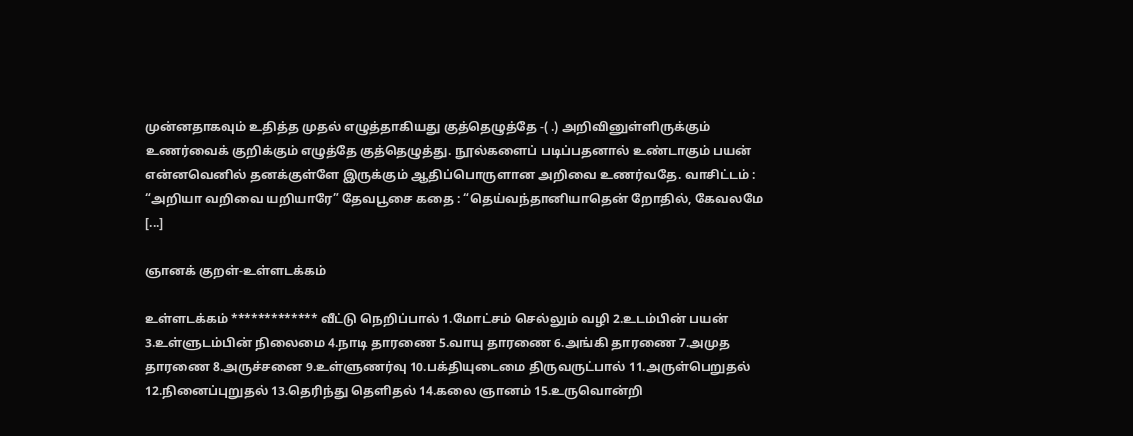முன்னதாகவும் உதித்த முதல் எழுத்தாகியது குத்தெழுத்தே -( .) அறிவினுள்ளிருக்கும் உணர்வைக் குறிக்கும் எழுத்தே குத்தெழுத்து. நூல்களைப் படிப்பதனால் உண்டாகும் பயன் என்னவெனில் தனக்குள்ளே இருக்கும் ஆதிப்பொருளான அறிவை உணர்வதே. வாசிட்டம் : “அறியா வறிவை யறியாரே” தேவபூசை கதை : “தெய்வந்தானியாதென் றோதில், கேவலமே [...]

ஞானக் குறள்-உள்ளடக்கம்

உள்ளடக்கம் ************* வீட்டு நெறிப்பால் 1.மோட்சம் செல்லும் வழி 2.உடம்பின் பயன் 3.உள்ளுடம்பின் நிலைமை 4.நாடி தாரணை 5.வாயு தாரணை 6.அங்கி தாரணை 7.அமுத தாரணை 8.அருச்சனை 9.உள்ளுணர்வு 10.பக்தியுடைமை திருவருட்பால் 11.அருள்பெறுதல் 12.நினைப்புறுதல் 13.தெரிந்து தெளிதல் 14.கலை ஞானம் 15.உருவொன்றி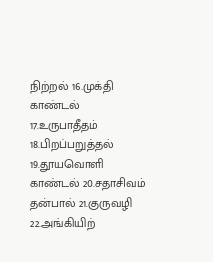நிற்றல் 16.முக்தி காண்டல் 17.உருபாதீதம் 18.பிறப்பறுத்தல் 19.தூயவொளி காண்டல் 20.சதாசிவம் தன்பால் 21.குருவழி 22.அங்கியிற்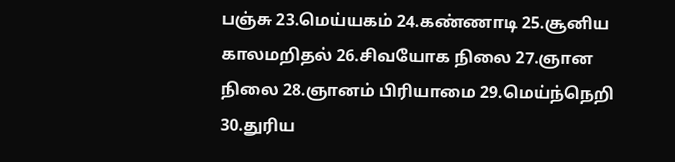பஞ்சு 23.மெய்யகம் 24.கண்ணாடி 25.சூனிய காலமறிதல் 26.சிவயோக நிலை 27.ஞான நிலை 28.ஞானம் பிரியாமை 29.மெய்ந்நெறி 30.துரிய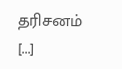தரிசனம் [...]